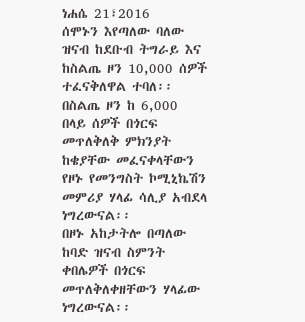ነሐሴ 21፣2016
ሰሞኑን እየጣለው ባለው ዝናብ ከደቡብ ትግራይ እና ከስልጤ ዞን 10,000 ሰዎች ተፈናቅለዋል ተባለ፡፡
በስልጤ ዞን ከ 6,000 በላይ ሰዎች በጎርፍ መጥለቅለቅ ምክንያት ከቄያቸው መፈናቀላቸውን የዞኑ የመንግስት ኮሚኒኬሽን መምሪያ ሃላፊ ሳሊያ አብደላ ነግረውናል፡፡
በዞኑ አከታትሎ በጣለው ከባድ ዝናብ ስምንት ቀበሌዎች በጎርፍ መጥለቅለቀዘቸውን ሃላፊው ነግረውናል፡፡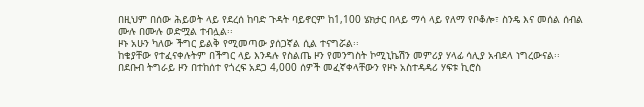በዚህም በሰው ሕይወት ላይ የደረሰ ከባድ ጉዳት ባይኖርም ከ1,100 ሄክታር በላይ ማሳ ላይ የለማ የቦቆሎ፣ ስንዴ እና መሰል ሰብል ሙሉ በሙሉ ወድሟል ተብሏል፡፡
ዞኑ አሁን ካለው ችግር ይልቅ የሚመጣው ያሰጋኛል ሲል ተናግሯል፡፡
ከቄያቸው የተፈናቀሉትም በችግር ላይ እንዳሉ የስልጤ ዞን የመንግስት ኮሚኒኬሽን መምሪያ ሃላፊ ሳሊያ አብደላ ነግረውናል፡፡
በደቡብ ትግራይ ዞን በተከሰተ የጎረፍ አደጋ 4,000 ሰዎች መፈኛቀላቸውን የዞኑ አስተዳዳሪ ሃፍቱ ኪሮስ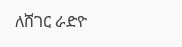ለሸገር ራድዮ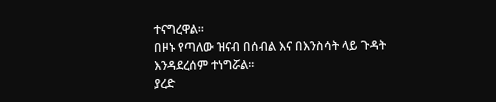ተናግረዋል፡፡
በዞኑ የጣለው ዝናብ በሰብል እና በእንስሳት ላይ ጉዳት እንዳደረሰም ተነግሯል፡፡
ያረድ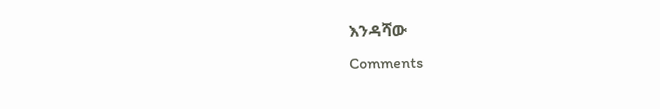እንዳሻው
Comments